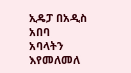ኢዴፓ በአዲስ አበባ አባላትን እየመለመለ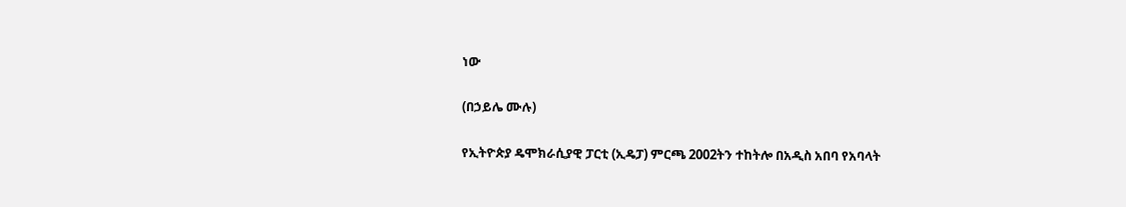ነው

(በኃይሌ ሙሉ)

የኢትዮጵያ ዴሞክራሲያዊ ፓርቲ (ኢዴፓ) ምርጫ 2002ትን ተከትሎ በአዲስ አበባ የአባላት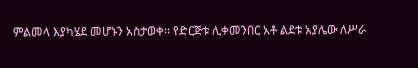ምልመላ እያካሄደ መሆኑን አስታወቀ፡፡ የድርጅቱ ሊቀመንበር አቶ ልደቱ አያሌው ለሥራ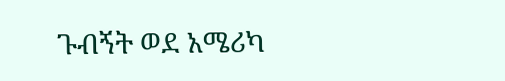ጉብኝት ወደ አሜሪካ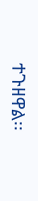ተጉዘዋል፡፡